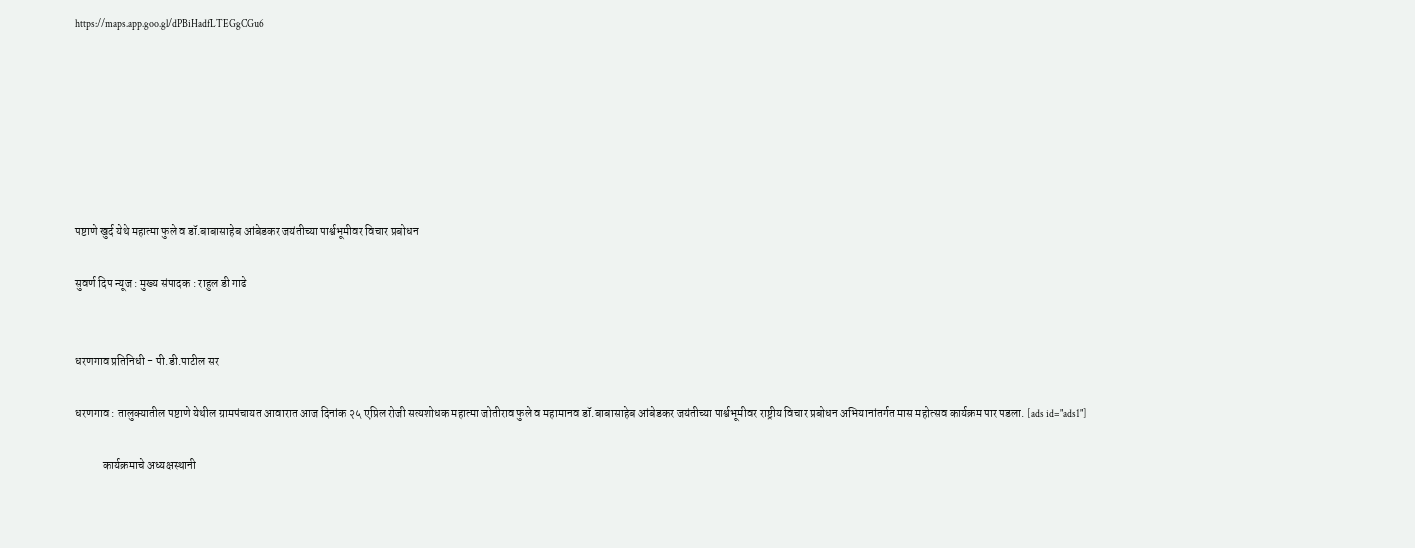https://maps.app.goo.gl/dPBiHadfLTEGgCGu6







पष्टाणे खुर्द येथे महात्मा फुले व डॉ.बाबासाहेब आंबेडकर जयंतीच्या पार्श्वभूमीवर विचार प्रबोधन

सुवर्ण दिप न्यूज : मुख्य संपादक : राहुल डी गाढे


धरणगाव प्रतिनिधी - पी.डी.पाटील सर

धरणगाव : तालुक्यातील पष्टाणे येथील ग्रामपंचायत आवारात आज दिनांक २५ एप्रिल रोजी सत्यशोधक महात्मा जोतीराव फुले व महामानव डॉ.बाबासाहेब आंबेडकर जयंतीच्या पार्श्वभूमीवर राष्ट्रीय विचार प्रबोधन अभियानांतर्गत मास महोत्सव कार्यक्रम पार पडला. [ads id="ads1"]

            कार्यक्रमाचे अध्यक्षस्थानी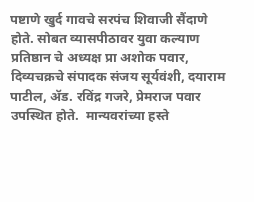पष्टाणे खुर्द गावचे सरपंच शिवाजी सैंदाणे होते. सोबत व्यासपीठावर युवा कल्याण प्रतिष्ठान चे अध्यक्ष प्रा अशोक पवार, दिव्यचक्रचे संपादक संजय सूर्यवंशी, दयाराम पाटील, ॲड. रविंद्र गजरे, प्रेमराज पवार उपस्थित होते.  मान्यवरांच्या हस्ते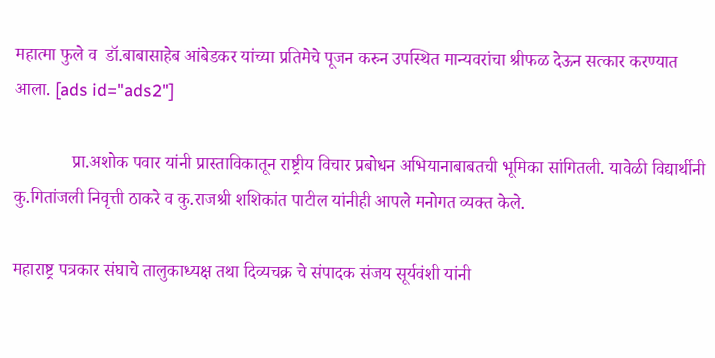महात्मा फुले व  डॉ.बाबासाहेब आंबेडकर यांच्या प्रतिमेचे पूजन करुन उपस्थित मान्यवरांचा श्रीफळ देऊन सत्कार करण्यात आला. [ads id="ads2"]

             प्रा.अशोक पवार यांनी प्रास्ताविकातून राष्ट्रीय विचार प्रबोधन अभियानाबाबतची भूमिका सांगितली. यावेळी विद्यार्थीनी कु.गितांजली निवृत्ती ठाकरे व कु.राजश्री शशिकांत पाटील यांनीही आपले मनोगत व्यक्त केले.

महाराष्ट्र पत्रकार संघाचे तालुकाध्यक्ष तथा दिव्यचक्र चे संपादक संजय सूर्यवंशी यांनी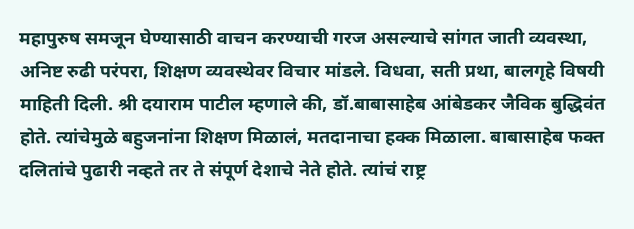महापुरुष समजून घेण्यासाठी वाचन करण्याची गरज असल्याचे सांगत जाती व्यवस्था, अनिष्ट रुढी परंपरा, शिक्षण व्यवस्थेवर विचार मांडले. विधवा, सती प्रथा, बालगृहे विषयी माहिती दिली. श्री दयाराम पाटील म्हणाले की, डॉ.बाबासाहेब आंबेडकर जैविक बुद्धिवंत होते. त्यांचेमुळे बहुजनांना शिक्षण मिळालं, मतदानाचा हक्क मिळाला. बाबासाहेब फक्त दलितांचे पुढारी नव्हते तर ते संपूर्ण देशाचे नेते होते. त्यांचं राष्ट्र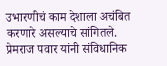उभारणीचं काम देशाला अचंबित करणारे असल्याचे सांगितले. प्रेमराज पवार यांनी संविधानिक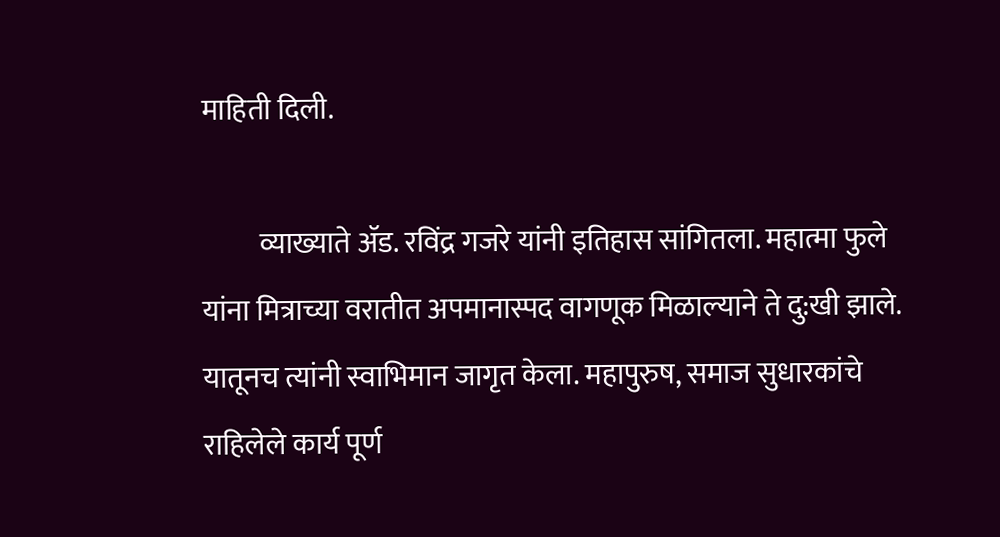माहिती दिली.

          व्याख्याते ॲड. रविंद्र गजरे यांनी इतिहास सांगितला. महात्मा फुले यांना मित्राच्या वरातीत अपमानास्पद वागणूक मिळाल्याने ते दु:खी झाले. यातूनच त्यांनी स्वाभिमान जागृत केला. महापुरुष, समाज सुधारकांचे राहिलेले कार्य पूर्ण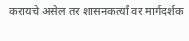करायचे असेल तर शासनकर्त्यां वर मार्गदर्शक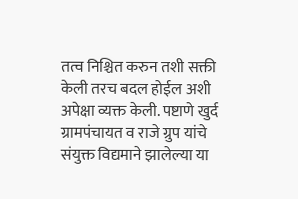तत्व‌ निश्चित करुन तशी सक्ती केली तरच बदल होईल अशी अपेक्षा व्यक्त केली. पष्टाणे खुर्द ग्रामपंचायत व राजे ग्रुप यांचे संयुक्त विद्यमाने झालेल्या या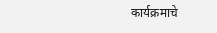कार्यक्रमाचे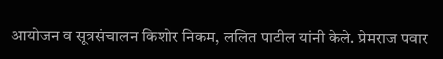आयोजन व सूत्रसंचालन किशोर निकम, ललित पाटील यांनी केले. प्रेमराज पवार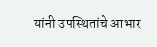यांनी उपस्थितांचे आभार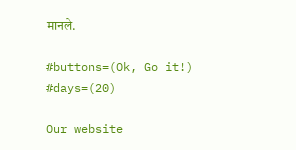मानले.

#buttons=(Ok, Go it!) #days=(20)

Our website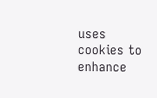uses cookies to enhance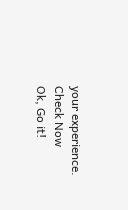your experience. Check Now
Ok, Go it!